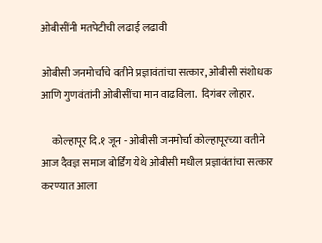ओबीसींनी मतपेटीची लढाई लढावी

ओबीसी जनमोर्चाचे वतीने प्रज्ञावंतांचा सत्कार, ओबीसी संशोधक आणि गुणवंतांनी ओबीसींचा मान वाढविला.  दिगंबर लोहार.

     कोल्हापूर दि.१ जून - ओबीसी जनमोर्चा कोल्हापूरच्या वतीने आज दैवज्ञ समाज बोर्डिंग येथे ओबीसी मधील प्रज्ञावंतांचा सत्कार करण्यात आला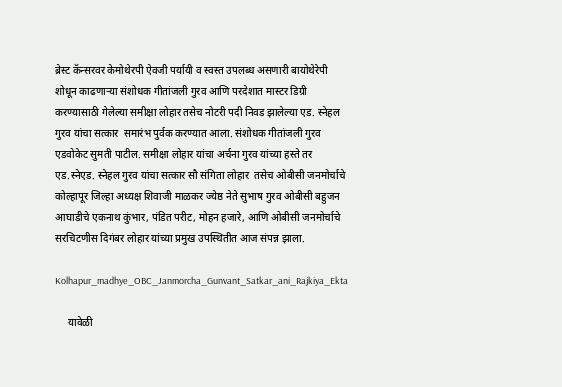ब्रेस्ट कॅन्सरवर केमोथेरपी ऐवजी पर्यायी व स्वस्त उपलब्ध असणारी बायोथेरेपी शोधून काढणाऱ्या संशोधक गीतांजली गुरव आणि परदेशात मास्टर डिग्री करण्यासाठी गेलेल्या समीक्षा लोहार तसेच नोटरी पदी निवड झालेल्या एड. स्नेहल गुरव यांचा सत्कार  समारंभ पुर्वक करण्यात आला. संशोधक गीतांजली गुरव एडवोकेट सुमती पाटील. समीक्षा लोहार यांचा अर्चना गुरव यांच्या हस्ते तर एड.स्नेएड. स्नेहल गुरव यांचा सत्कार सौ संगिता लोहार  तसेच ओबीसी जनमोर्चाचे कोल्हापूर जिल्हा अध्यक्ष शिवाजी माळकर ज्येष्ठ नेते सुभाष गुरव ओबीसी बहुजन आघाडीचे एकनाथ कुंभार, पंडित परीट, मोहन हजारे, आणि ओबीसी जनमोर्चाचे सरचिटणीस दिगंबर लोहार यांच्या प्रमुख उपस्थितीत आज संपन्न झाला.

Kolhapur_madhye_OBC_Janmorcha_Gunvant_Satkar_ani_Rajkiya_Ekta

     यावेळी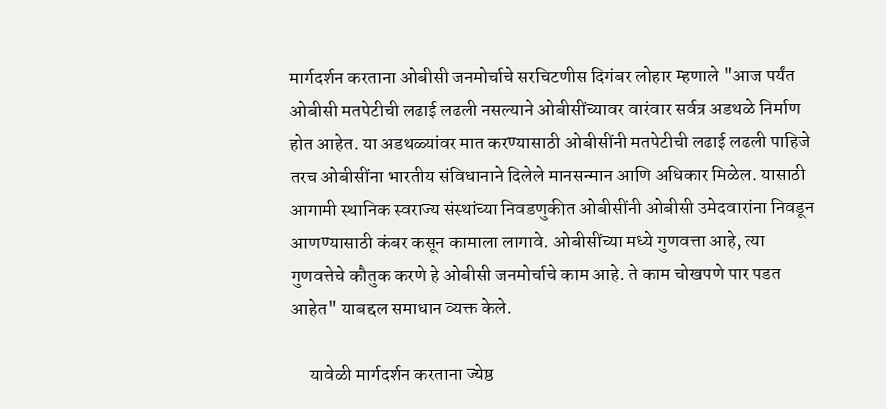मार्गदर्शन करताना ओबीसी जनमोर्चाचे सरचिटणीस दिगंबर लोहार म्हणाले "आज पर्यंत ओबीसी मतपेटीची लढाई लढली नसल्याने ओबीसींच्यावर वारंवार सर्वत्र अडथळे निर्माण होत आहेत. या अडथळ्यांवर मात करण्यासाठी ओबीसींनी मतपेटीची लढाई लढली पाहिजे तरच ओबीसींना भारतीय संविधानाने दिलेले मानसन्मान आणि अधिकार मिळेल. यासाठी आगामी स्थानिक स्वराज्य संस्थांच्या निवडणुकीत ओबीसींनी ओबीसी उमेदवारांना निवडून आणण्यासाठी कंबर कसून कामाला लागावे. ओबीसींच्या मध्ये गुणवत्ता आहे, त्या गुणवत्तेचे कौतुक करणे हे ओबीसी जनमोर्चाचे काम आहे. ते काम चोखपणे पार पडत आहेत" याबद्दल समाधान व्यक्त केले.

     यावेळी मार्गदर्शन करताना ज्येष्ठ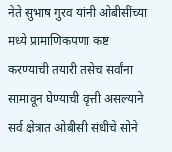नेते सुभाष गुरव यांनी ओबीसींच्या मध्ये प्रामाणिकपणा कष्ट करण्याची तयारी तसेच सर्वांना सामावून घेण्याची वृत्ती असल्याने सर्व क्षेत्रात ओबीसी संधीचे सोने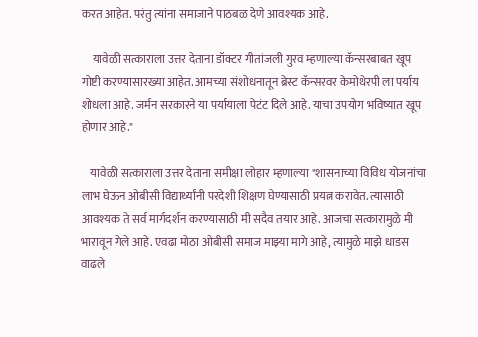करत आहेत. परंतु त्यांना समाजाने पाठबळ देणे आवश्यक आहे.

     यावेळी सत्काराला उत्तर देताना डॉक्टर गीतांजली गुरव म्हणाल्या कॅन्सरबाबत खूप गोष्टी करण्यासारख्या आहेत. आमच्या संशोधनातून ब्रेस्ट कॅन्सरवर केमोथेरपी ला पर्याय शोधला आहे. जर्मन सरकारने या पर्यायाला पेटंट दिले आहे. याचा उपयोग भविष्यात खूप होणार आहे."

    यावेळी सत्काराला उत्तर देताना समीक्षा लोहार म्हणाल्या "शासनाच्या विविध योजनांचा लाभ घेऊन ओबीसी विद्यार्थ्यांनी परदेशी शिक्षण घेण्यासाठी प्रयत्न करावेत. त्यासाठी आवश्यक ते सर्व मार्गदर्शन करण्यासाठी मी सदैव तयार आहे. आजचा सत्कारामुळे मी भारावून गेले आहे. एवढा मोठा ओबीसी समाज माझ्या मागे आहे, त्यामुळे माझे धाडस वाढले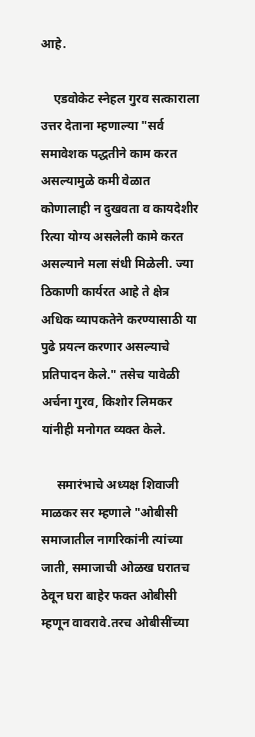आहे.

    एडवोकेट स्नेहल गुरव सत्काराला उत्तर देताना म्हणाल्या "सर्व समावेशक पद्धतीने काम करत असल्यामुळे कमी वेळात कोणालाही न दुखवता व कायदेशीर रित्या योग्य असलेली कामे करत असल्याने मला संधी मिळेली. ज्या ठिकाणी कार्यरत आहे ते क्षेत्र अधिक व्यापकतेने करण्यासाठी या पुढे प्रयत्न करणार असल्याचे प्रतिपादन केले." तसेच यावेळी अर्चना गुरव, किशोर लिमकर यांनीही मनोगत व्यक्त केले.

     समारंभाचे अध्यक्ष शिवाजी माळकर सर म्हणाले "ओबीसी समाजातील नागरिकांनी त्यांच्या जाती, समाजाची ओळख घरातच ठेवून घरा बाहेर फक्त ओबीसी म्हणून वावरावे.तरच ओबीसींच्या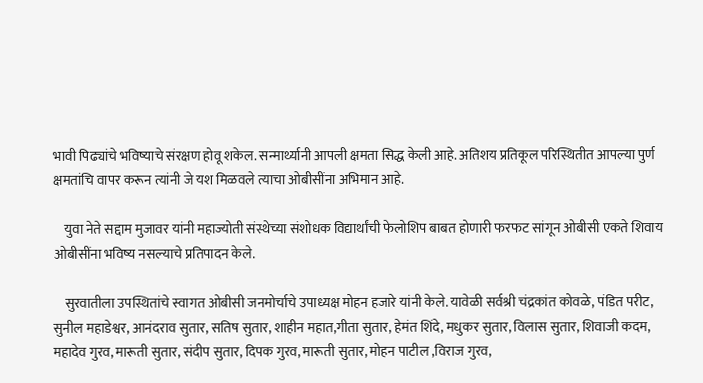भावी पिढ्यांचे भविष्याचे संरक्षण होवू शकेल. सन्मार्थ्यानी आपली क्षमता सिद्ध केली आहे. अतिशय प्रतिकूल परिस्थितीत आपल्या पुर्ण क्षमतांचि वापर करून त्यांनी जे यश मिळवले त्याचा ओबीसींना अभिमान आहे.

    युवा नेते सद्दाम मुजावर यांनी महाज्योती संस्थेच्या संशोधक विद्यार्थांची फेलोशिप बाबत होणारी फरफट सांगून ओबीसी एकते शिवाय ओबीसींना भविष्य नसल्याचे प्रतिपादन केले.

    सुरवातीला उपस्थितांचे स्वागत ओबीसी जनमोर्चाचे उपाध्यक्ष मोहन हजारे यांनी केले. यावेळी सर्वश्री चंद्रकांत कोवळे, पंडित परीट, सुनील महाडेश्वर, आनंदराव सुतार, सतिष सुतार, शाहीन महात,गीता सुतार, हेमंत शिंदे, मधुकर सुतार, विलास सुतार, शिवाजी कदम, महादेव गुरव, मारूती सुतार, संदीप सुतार, दिपक गुरव, मारूती सुतार, मोहन पाटील ,विराज गुरव,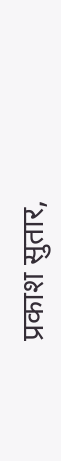प्रकाश सुतार,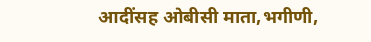आदींसह ओबीसी माता,भगीणी,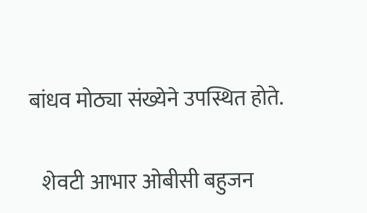बांधव मोठ्या संख्येने उपस्थित होते.

   शेवटी आभार ओबीसी बहुजन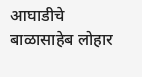आघाडीचे बाळासाहेब लोहार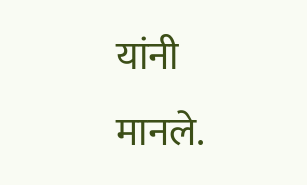यांनी मानले.